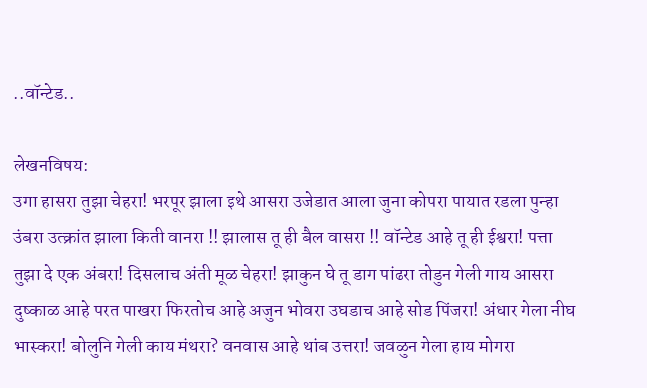..वॉन्टेड..

लेखनविषय:
उगा हासरा तुझा चेहरा! भरपूर झाला इथे आसरा उजेडात आला जुना कोपरा पायात रडला पुन्हा उंबरा उत्क्रांत झाला किती वानरा !! झालास तू ही बैल वासरा !! वॉन्टेड आहे तू ही ईश्वरा! पत्ता तुझा दे एक अंबरा! दिसलाच अंती मूळ चेहरा! झाकुन घे तू डाग पांढरा तोडुन गेली गाय आसरा दुष्काळ आहे परत पाखरा फिरतोच आहे अजुन भोवरा उघडाच आहे सोड पिंजरा! अंधार गेला नीघ भास्करा! बोलुनि गेली काय मंथरा? वनवास आहे थांब उत्तरा! जवळुन गेला हाय मोगरा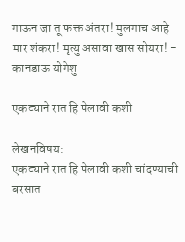गाऊन जा तू फक्त अंतरा! मुलगाच आहे मार शंकरा! मृत्यु असावा खास सोयरा! - कानडाऊ योगेशु

एकट्याने रात हि पेलावी कशी

लेखनविषय:
एकट्याने रात हि पेलावी कशी चांदण्याची बरसात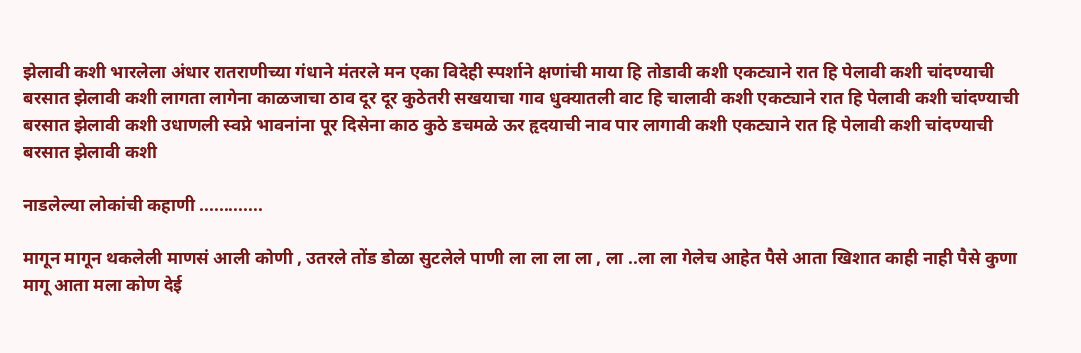झेलावी कशी भारलेला अंधार रातराणीच्या गंधाने मंतरले मन एका विदेही स्पर्शाने क्षणांची माया हि तोडावी कशी एकट्याने रात हि पेलावी कशी चांदण्याची बरसात झेलावी कशी लागता लागेना काळजाचा ठाव दूर दूर कुठेतरी सखयाचा गाव धुक्यातली वाट हि चालावी कशी एकट्याने रात हि पेलावी कशी चांदण्याची बरसात झेलावी कशी उधाणली स्वप्ने भावनांना पूर दिसेना काठ कुठे डचमळे ऊर हृदयाची नाव पार लागावी कशी एकट्याने रात हि पेलावी कशी चांदण्याची बरसात झेलावी कशी

नाडलेल्या लोकांची कहाणी .............

मागून मागून थकलेली माणसं आली कोणी , उतरले तोंड डोळा सुटलेले पाणी ला ला ला ला , ला ..ला ला गेलेच आहेत पैसे आता खिशात काही नाही पैसे कुणा मागू आता मला कोण देई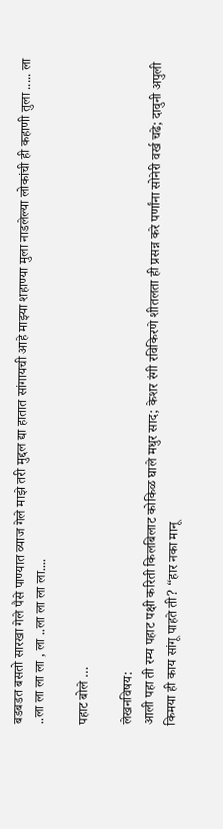बडबडत बसतो सारखा गेले पैसे पाण्यात व्याज गेले माझे तरी मुद्दल द्या हातात सांगायची आहे माझ्या शहाण्या मुला नाडलेल्या लोकांची ही कहाणी तुला ..... ला ..ला ला ला ला , ला ..ला ला ला ला....

पहाट बोले …

लेखनविषय:
आली पहा ती रम्य पहाट पक्षी करिती किलबिलाट कोकिळ घाले मधुर साद; केशर रंगी रविकिरणे शीतलता ही प्रसन्न करे पर्णांना सोनेरी वर्ख चढे; दावुनी अपुली किमया ही काय सांगू पाहते ती? “हार नका मानू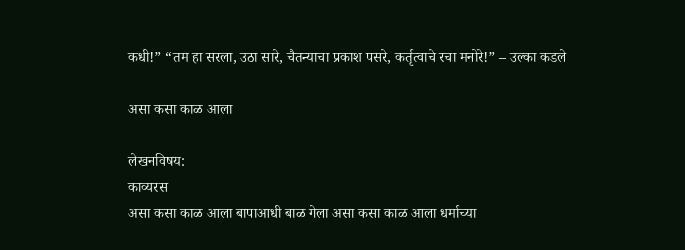कधी!” “तम हा सरला, उठा सारे, चैतन्याचा प्रकाश पसरे, कर्तृत्वाचे रचा मनोरे!” – उल्का कडले

असा कसा काळ आला

लेखनविषय:
काव्यरस
असा कसा काळ आला बापाआधी बाळ गेला असा कसा काळ आला धर्माच्या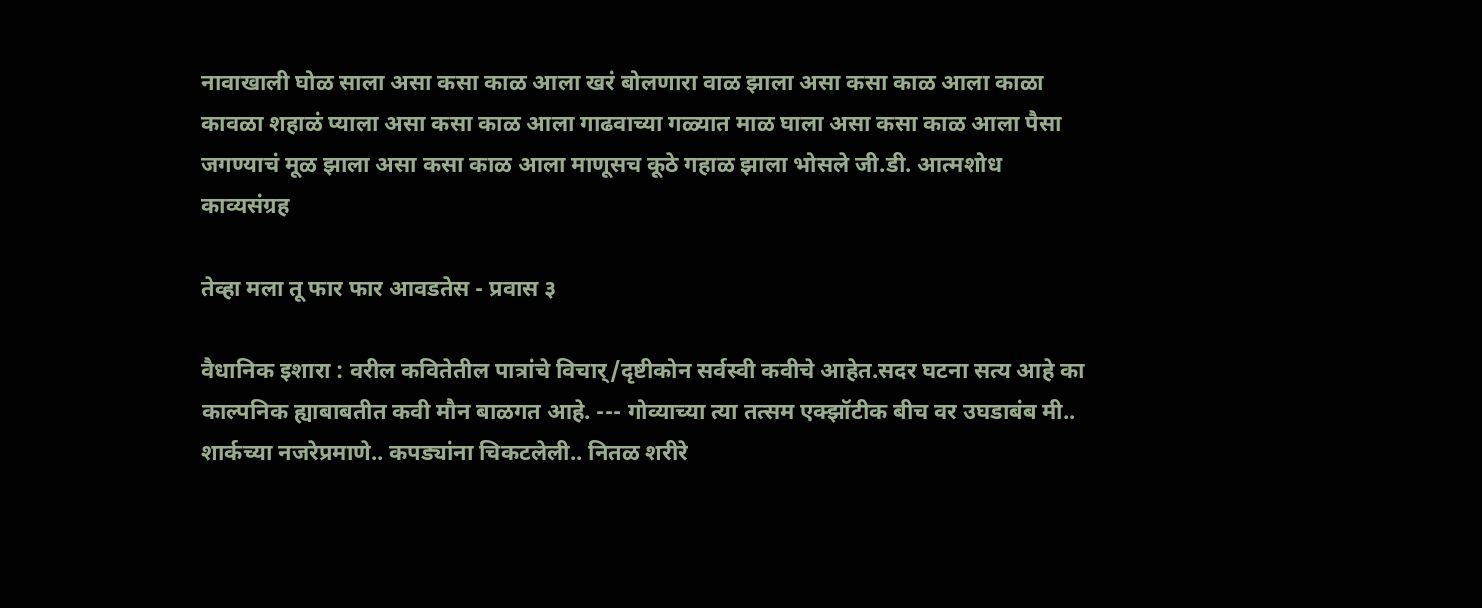नावाखाली घोळ साला असा कसा काळ आला खरं बोलणारा वाळ झाला असा कसा काळ आला काळा कावळा शहाळं प्याला असा कसा काळ आला गाढवाच्या गळ्यात माळ घाला असा कसा काळ आला पैसा जगण्याचं मूळ झाला असा कसा काळ आला माणूसच कूठे गहाळ झाला भोसले जी.डी. आत्मशोध काव्यसंग्रह

तेव्हा मला तू फार फार आवडतेस - प्रवास ३

वैधानिक इशारा : वरील कवितेतील पात्रांचे विचार्/दृष्टीकोन सर्वस्वी कवीचे आहेत.सदर घटना सत्य आहे का काल्पनिक ह्याबाबतीत कवी मौन बाळगत आहे. --- गोव्याच्या त्या तत्सम एक्झॉटीक बीच वर उघडाबंब मी.. शार्कच्या नजरेप्रमाणे.. कपड्यांना चिकटलेली.. नितळ शरीरे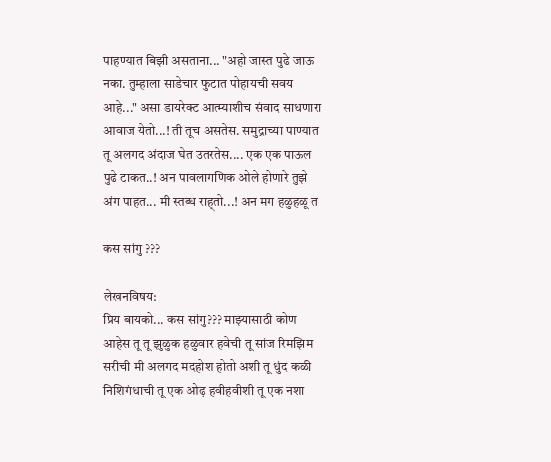पाहण्यात बिझी असताना... "अहो जास्त पुढे जाऊ नका. तुम्हाला साडेचार फुटात पोहायची सवय आहे..." असा डायरेक्ट आत्म्याशीच संवाद साधणारा आवाज येतो...! ती तूच असतेस. समुद्राच्या पाण्यात तू अलगद अंदाज घेत उतरतेस.... एक एक पाऊल पुढे टाकत..! अन पावलागणिक ओले होणारे तुझे अंग पाहत... मी स्तब्ध राह्तो...! अन मग हळुहळू त

कस सांगु ???

लेखनविषय:
प्रिय बायको... कस सांगु??? माझ्यासाठी कोण आहेस तू तू झुळुक हळुवार हवेची तू सांज रिमझिम सरीची मी अलगद मदहोश होतो अशी तू धुंद कळी निशिगंधाची तू एक ओढ़ हवीहवीशी तू एक नशा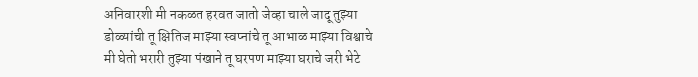अनिवारशी मी नकळत हरवत जातो जेव्हा चाले जादू तुझ्या डोळ्यांची तू क्षितिज माझ्या स्वप्नांचे तू आभाळ माझ्या विश्वाचे मी घेतो भरारी तुझ्या पंखाने तू घरपण माझ्या घराचे जरी भेटे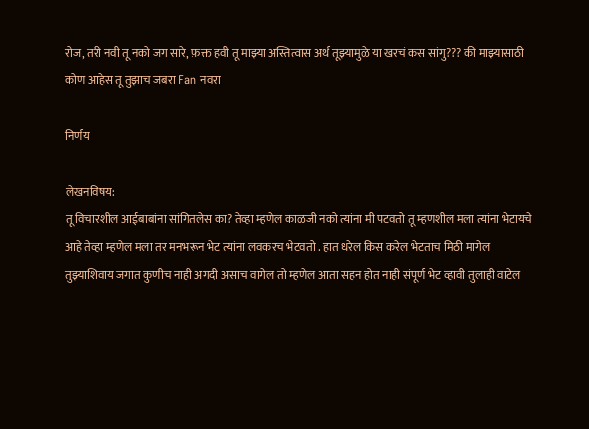रोज, तरी नवी तू नको जग सारे, फ़क्त हवी तू माझ्या अस्तित्वास अर्थ तूझ्यामुळे या खरचं कस सांगु??? की माझ्यासाठी कोण आहेस तू तुझाच जबरा Fan नवरा

निर्णय

लेखनविषय:
तू विचारशील आईबाबांना सांगितलेस का? तेव्हा म्हणेल काळजी नको त्यांना मी पटवतो तू म्हणशील मला त्यांना भेटायचे आहे तेव्हा म्हणेल मला तर मनभरून भेट त्यांना लवकरच भेटवतो . हात धरेल किस करेल भेटताच मिठी मागेल तुझ्याशिवाय जगात कुणीच नाही अगदी असाच वागेल तो म्हणेल आता सहन होत नाही संपूर्ण भेट व्हावी तुलाही वाटेल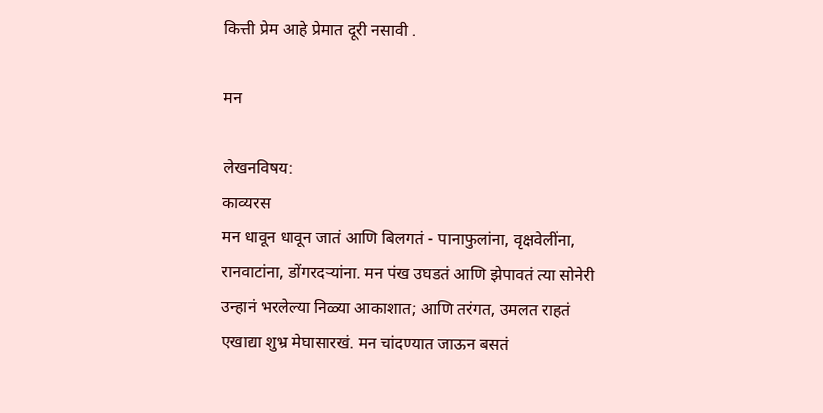कित्ती प्रेम आहे प्रेमात दूरी नसावी .

मन

लेखनविषय:
काव्यरस
मन धावून धावून जातं आणि बिलगतं - पानाफुलांना, वृक्षवेलींना, रानवाटांना, डोंगरदऱ्यांना. मन पंख उघडतं आणि झेपावतं त्या सोनेरी उन्हानं भरलेल्या निळ्या आकाशात; आणि तरंगत, उमलत राहतं एखाद्या शुभ्र मेघासारखं. मन चांदण्यात जाऊन बसतं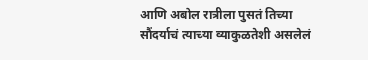आणि अबोल रात्रीला पुसतं तिच्या सौंदर्याचं त्याच्या व्याकुळतेशी असलेलं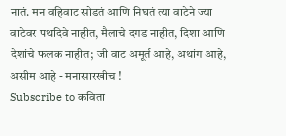नातं. मन वहिवाट सोडतं आणि निघतं त्या वाटेने ज्या वाटेवर पथदिवे नाहीत, मैलाचे दगड नाहीत, दिशा आणि देशांचे फलक नाहीत; जी वाट अमूर्त आहे, अथांग आहे, असीम आहे - मनासारखीच !
Subscribe to कविता